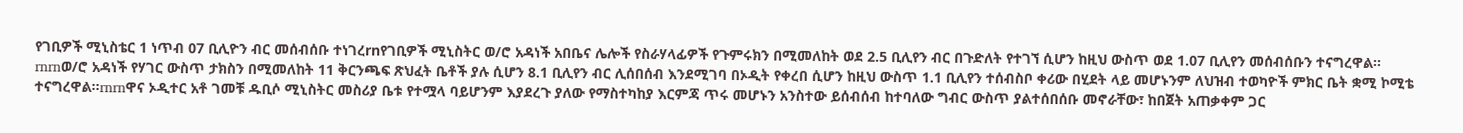የገቢዎች ሚኒስቴር 1 ነጥብ 07 ቢሊዮን ብር መሰብሰቡ ተነገረrnየገቢዎች ሚኒስትር ወ/ሮ አዳነች አበቤና ሌሎች የስራሃላፊዎች የጉምሩክን በሚመለከት ወደ 2.5 ቢሊየን ብር በጉድለት የተገኘ ሲሆን ከዚህ ውስጥ ወደ 1.07 ቢሊየን መሰብሰቡን ተናግረዋል፡፡rnrnወ/ሮ አዳነች የሃገር ውስጥ ታክስን በሚመለከት 11 ቅርንጫፍ ጽህፈት ቤቶች ያሉ ሲሆን 8.1 ቢሊየን ብር ሊሰበሰብ እንደሚገባ በኦዲት የቀረበ ሲሆን ከዚህ ውስጥ 1.1 ቢሊየን ተሰብስቦ ቀሪው በሂደት ላይ መሆኑንም ለህዝብ ተወካዮች ምክር ቤት ቋሚ ኮሚቴ ተናግረዋል፡፡rnrnዋና ኦዲተር አቶ ገመቹ ዱቢሶ ሚኒስትር መስሪያ ቤቱ የተሟላ ባይሆንም እያደረጉ ያለው የማስተካከያ እርምጃ ጥሩ መሆኑን አንስተው ይሰብሰብ ከተባለው ግብር ውስጥ ያልተሰበሰቡ መኖራቸው፣ ከበጀት አጠቃቀም ጋር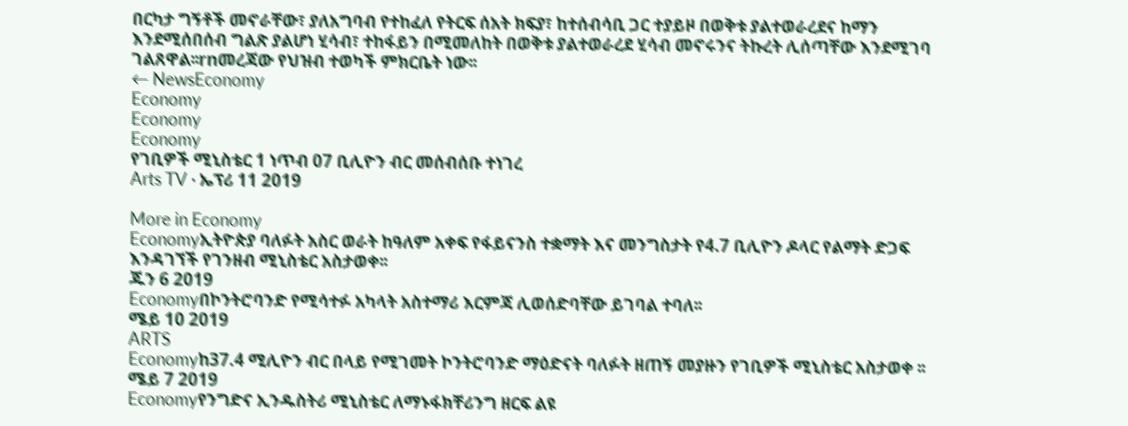በርካታ ግኝቶች መኖራቸው፣ ያለአግባብ የተከፈለ የትርፍ ሰአት ክፍያ፣ ከተሰብሳቢ ጋር ተያይዞ በወቅቱ ያልተወራረደና ከማን እንደሚሰበሰብ ግልጽ ያልሆነ ሂሳብ፣ ተከፋይን በሚመለከት በወቅቱ ያልተወራረደ ሂሳብ መኖሩንና ትኩረት ሊሰጣቸው እንደሚገባ ገልጸዋል፡፡rnመረጃው የህዝብ ተወካች ምክርቤት ነው፡፡
← NewsEconomy
Economy
Economy
Economy
የገቢዎች ሚኒስቴር 1 ነጥብ 07 ቢሊዮን ብር መሰብሰቡ ተነገረ
Arts TV · ኤፕሪ 11 2019

More in Economy
Economyኢትዮጵያ ባለፉት አስር ወራት ከዓለም አቀፍ የፋይናንስ ተቋማት እና መንግስታት የ4.7 ቢሊዮን ዶላር የልማት ድጋፍ እንዳገኘች የገንዘብ ሚኒስቴር አስታወቀ፡፡
ጁን 6 2019
Economyበኮንትሮባንድ የሚሳተፉ አካላት አስተማሪ እርምጃ ሊወሰድባቸው ይገባል ተባለ፡፡
ሜይ 10 2019
ARTS
Economyከ37.4 ሚሊዮን ብር በላይ የሚገመት ኮንትሮባንድ ማዕድናት ባለፉት ዘጠኝ መያዙን የገቢዎች ሚኒስቴር አስታወቀ ፡፡
ሜይ 7 2019
Economyየንግድና ኢንዱስትሪ ሚኒስቴር ለማኑፋክቸሪንግ ዘርፍ ልዩ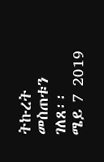ትኩረት መስጠቱን ገለጸ፡፡
ሜይ 7 2019